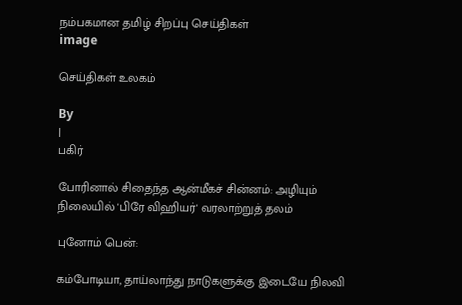நம்பகமான தமிழ் சிறப்பு செய்திகள்
image

செய்திகள் உலகம்

By
|
பகிர்

போரினால் சிதைந்த ஆன்மீகச் சின்னம்: அழியும் நிலையில் 'பிரே விஹியர்' வரலாற்றுத் தலம்

புனோம் பென்:

கம்போடியா, தாய்லாந்து நாடுகளுக்கு இடையே நிலவி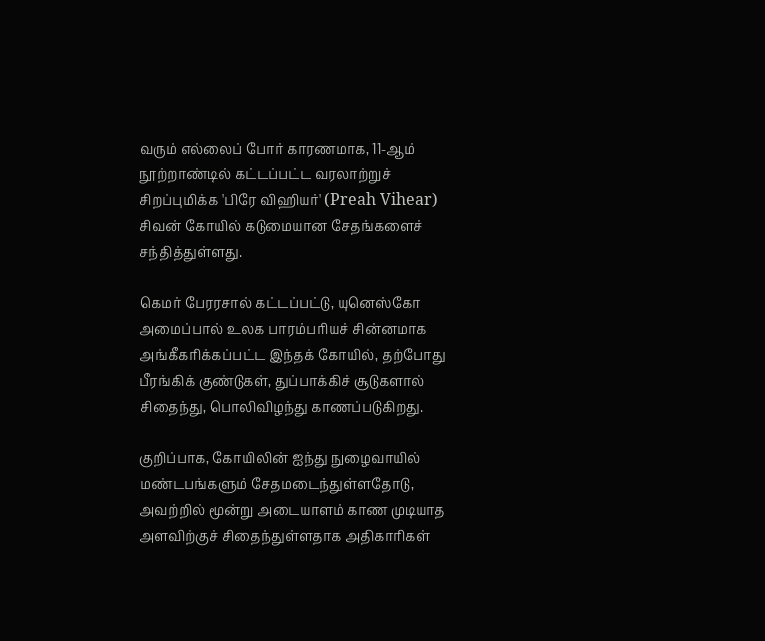வரும் எல்லைப் போர் காரணமாக, 11-ஆம் நூற்றாண்டில் கட்டப்பட்ட வரலாற்றுச் சிறப்புமிக்க 'பிரே விஹியர்' (Preah Vihear) சிவன் கோயில் கடுமையான சேதங்களைச் சந்தித்துள்ளது.

கெமர் பேரரசால் கட்டப்பட்டு, யுனெஸ்கோ அமைப்பால் உலக பாரம்பரியச் சின்னமாக அங்கீகரிக்கப்பட்ட இந்தக் கோயில், தற்போது பீரங்கிக் குண்டுகள், துப்பாக்கிச் சூடுகளால் சிதைந்து, பொலிவிழந்து காணப்படுகிறது.

குறிப்பாக, கோயிலின் ஐந்து நுழைவாயில் மண்டபங்களும் சேதமடைந்துள்ளதோடு, அவற்றில் மூன்று அடையாளம் காண முடியாத அளவிற்குச் சிதைந்துள்ளதாக அதிகாரிகள்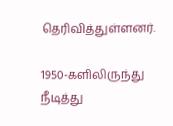தெரிவித்துள்ளனர்.

1950-களிலிருந்து நீடித்து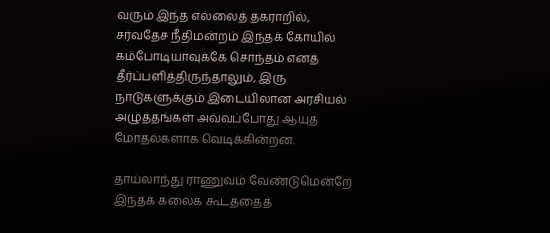வரும் இந்த எல்லைத் தகராறில், சர்வதேச நீதிமன்றம் இந்தக் கோயில் கம்போடியாவுக்கே சொந்தம் எனத் தீர்ப்பளித்திருந்தாலும், இரு நாடுகளுக்கும் இடையிலான அரசியல் அழுத்தங்கள் அவ்வப்போது ஆயுத மோதல்களாக வெடிக்கின்றன.

தாய்லாந்து ராணுவம் வேண்டுமென்றே இந்தக் கலைக் கூடத்தைத்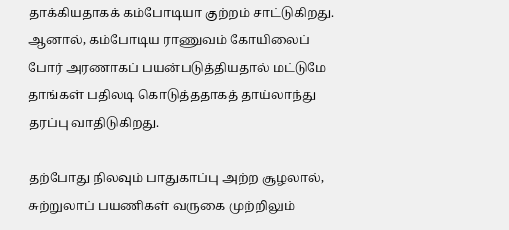தாக்கியதாகக் கம்போடியா குற்றம் சாட்டுகிறது. ஆனால், கம்போடிய ராணுவம் கோயிலைப் போர் அரணாகப் பயன்படுத்தியதால் மட்டுமே தாங்கள் பதிலடி கொடுத்ததாகத் தாய்லாந்து தரப்பு வாதிடுகிறது.

தற்போது நிலவும் பாதுகாப்பு அற்ற சூழலால், சுற்றுலாப் பயணிகள் வருகை முற்றிலும்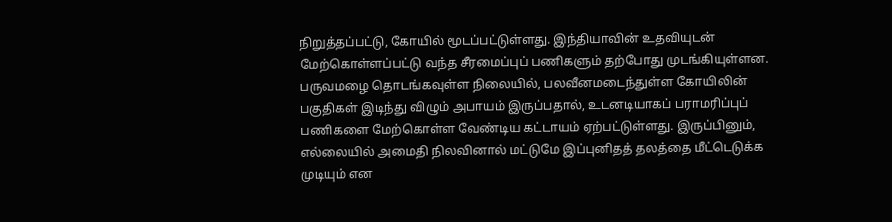நிறுத்தப்பட்டு, கோயில் மூடப்பட்டுள்ளது. இந்தியாவின் உதவியுடன் மேற்கொள்ளப்பட்டு வந்த சீரமைப்புப் பணிகளும் தற்போது முடங்கியுள்ளன. பருவமழை தொடங்கவுள்ள நிலையில், பலவீனமடைந்துள்ள கோயிலின் பகுதிகள் இடிந்து விழும் அபாயம் இருப்பதால், உடனடியாகப் பராமரிப்புப் பணிகளை மேற்கொள்ள வேண்டிய கட்டாயம் ஏற்பட்டுள்ளது. இருப்பினும், எல்லையில் அமைதி நிலவினால் மட்டுமே இப்புனிதத் தலத்தை மீட்டெடுக்க முடியும் என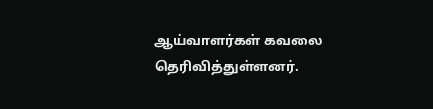ஆய்வாளர்கள் கவலை தெரிவித்துள்ளனர்.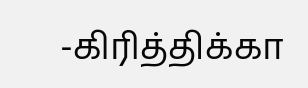-கிரித்திக்கா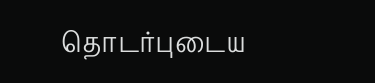தொடர்புடைய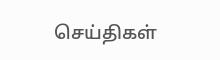செய்திகள்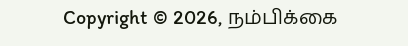Copyright © 2026, நம்பிக்கை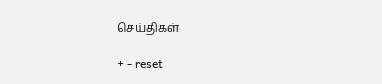செய்திகள்

+ - reset